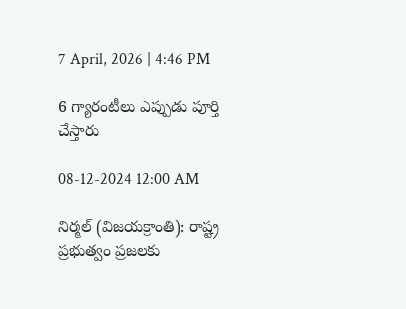7 April, 2026 | 4:46 PM

6 గ్యారంటీలు ఎప్పుడు పూర్తి చేస్తారు

08-12-2024 12:00 AM

నిర్మల్ (విజయక్రాంతి): రాష్ట్ర ప్రభుత్వం ప్రజలకు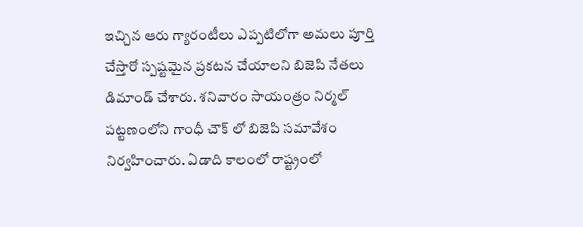ఇచ్చిన ఆరు గ్యారంటీలు ఎప్పటిలోగా అమలు పూర్తి చేస్తారో స్పష్టమైన ప్రకటన చేయాలని బిజెపి నేతలు డిమాండ్ చేశారు. శనివారం సాయంత్రం నిర్మల్ పట్టణంలోని గాంధీ చౌక్ లో బిజెపి సమావేశం నిర్వహించారు. ఏడాది కాలంలో రాష్ట్రంలో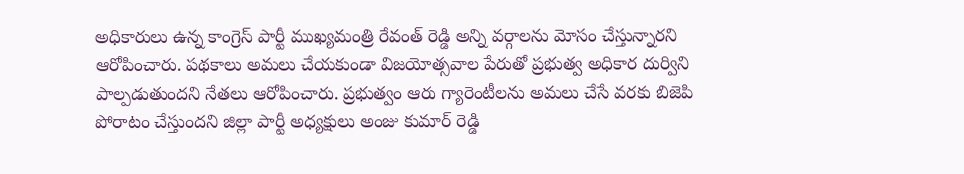అధికారులు ఉన్న కాంగ్రెస్ పార్టీ ముఖ్యమంత్రి రేవంత్ రెడ్డి అన్ని వర్గాలను మోసం చేస్తున్నారని ఆరోపించారు. పథకాలు అమలు చేయకుండా విజయోత్సవాల పేరుతో ప్రభుత్వ అధికార దుర్విని పాల్పడుతుందని నేతలు ఆరోపించారు. ప్రభుత్వం ఆరు గ్యారెంటీలను అమలు చేసే వరకు బిజెపి పోరాటం చేస్తుందని జిల్లా పార్టీ అధ్యక్షులు అంజు కుమార్ రెడ్డి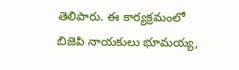తెలిపారు. ఈ కార్యక్రమంలో బిజెపి నాయకులు భూమయ్య,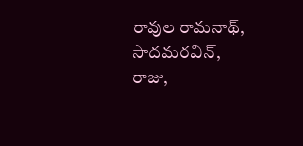రావుల రామనాథ్, సాదమరవిన్, రాజు,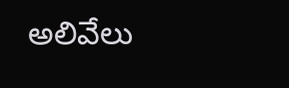అలివేలు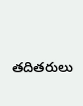తదితరులు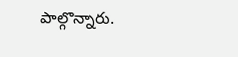పాల్గొన్నారు.